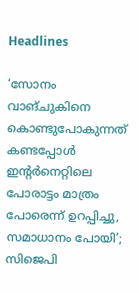Headlines

‘സോനം വാങ്ചുകിനെ കൊണ്ടുപോകുന്നത് കണ്ടപ്പോള്‍ ഇന്റര്‍നെറ്റിലെ പോരാട്ടം മാത്രം പോരെന്ന് ഉറപ്പിച്ചു, സമാധാനം പോയി’; സിജെപി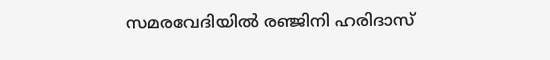സമരവേദിയില്‍ രഞ്ജിനി ഹരിദാസ്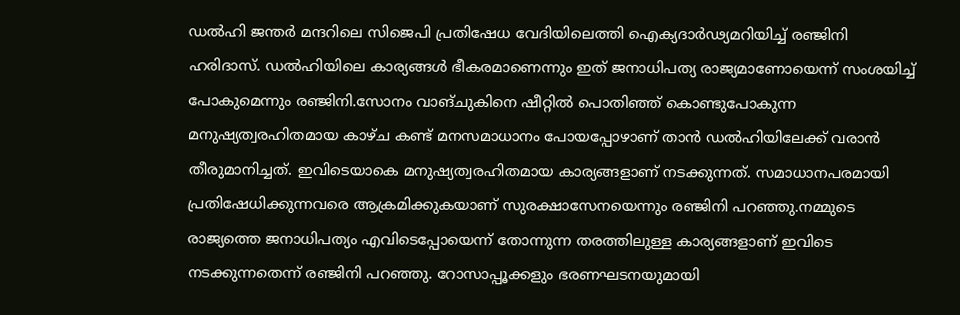ഡല്‍ഹി ജന്തര്‍ മന്ദറിലെ സിജെപി പ്രതിഷേധ വേദിയിലെത്തി ഐക്യദാര്‍ഢ്യമറിയിച്ച് രഞ്ജിനി ഹരിദാസ്. ഡല്‍ഹിയിലെ കാര്യങ്ങള്‍ ഭീകരമാണെന്നും ഇത് ജനാധിപത്യ രാജ്യമാണോയെന്ന് സംശയിച്ച് പോകുമെന്നും രഞ്ജിനി.സോനം വാങ്ചുകിനെ ഷീറ്റില്‍ പൊതിഞ്ഞ് കൊണ്ടുപോകുന്ന മനുഷ്യത്വരഹിതമായ കാഴ്ച കണ്ട് മനസമാധാനം പോയപ്പോഴാണ് താന്‍ ഡല്‍ഹിയിലേക്ക് വരാന്‍ തീരുമാനിച്ചത്. ഇവിടെയാകെ മനുഷ്യത്വരഹിതമായ കാര്യങ്ങളാണ് നടക്കുന്നത്. സമാധാനപരമായി പ്രതിഷേധിക്കുന്നവരെ ആക്രമിക്കുകയാണ് സുരക്ഷാസേനയെന്നും രഞ്ജിനി പറഞ്ഞു.നമ്മുടെ രാജ്യത്തെ ജനാധിപത്യം എവിടെപ്പോയെന്ന് തോന്നുന്ന തരത്തിലുള്ള കാര്യങ്ങളാണ് ഇവിടെ നടക്കുന്നതെന്ന് രഞ്ജിനി പറഞ്ഞു. റോസാപ്പൂക്കളും ഭരണഘടനയുമായി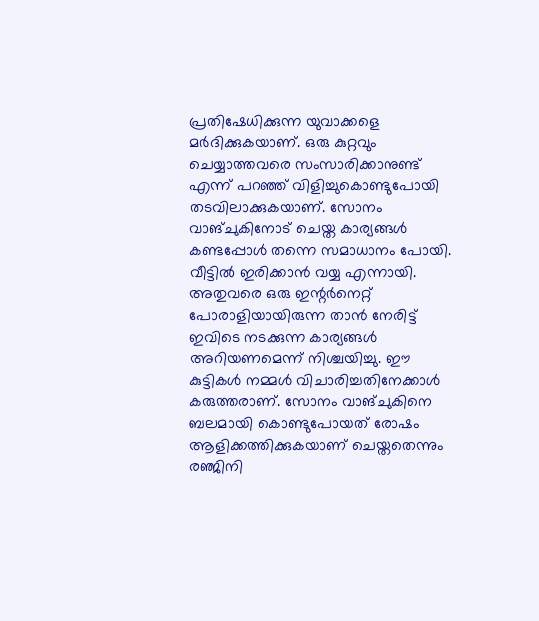പ്രതിഷേധിക്കുന്ന യുവാക്കളെ മര്‍ദിക്കുകയാണ്. ഒരു കുറ്റവും ചെയ്യാത്തവരെ സംസാരിക്കാനുണ്ട് എന്ന് പറഞ്ഞ് വിളിച്ചുകൊണ്ടുപോയി തടവിലാക്കുകയാണ്. സോനം വാങ്ചുകിനോട് ചെയ്ത കാര്യങ്ങള്‍ കണ്ടപ്പോള്‍ തന്നെ സമാധാനം പോയി. വീട്ടില്‍ ഇരിക്കാന്‍ വയ്യ എന്നായി. അതുവരെ ഒരു ഇന്റര്‍നെറ്റ് പോരാളിയായിരുന്ന താന്‍ നേരിട്ട് ഇവിടെ നടക്കുന്ന കാര്യങ്ങള്‍ അറിയണമെന്ന് നിശ്ചയിച്ചു. ഈ കുട്ടികള്‍ നമ്മള്‍ വിചാരിച്ചതിനേക്കാള്‍ കരുത്തരാണ്. സോനം വാങ്ചുകിനെ ബലമായി കൊണ്ടുപോയത് രോഷം ആളിക്കത്തിക്കുകയാണ് ചെയ്തതെന്നും രഞ്ജിനി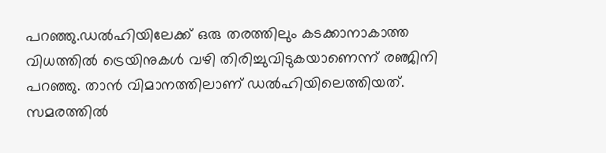പറഞ്ഞു.ഡല്‍ഹിയിലേക്ക് ഒരു തരത്തിലും കടക്കാനാകാത്ത വിധത്തില്‍ ട്രെയിനുകള്‍ വഴി തിരിച്ചുവിടുകയാണെന്ന് രഞ്ജിനി പറഞ്ഞു. താന്‍ വിമാനത്തിലാണ് ഡല്‍ഹിയിലെത്തിയത്. സമരത്തില്‍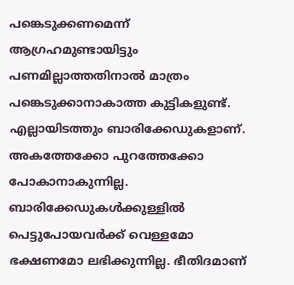പങ്കെടുക്കണമെന്ന് ആഗ്രഹമുണ്ടായിട്ടും പണമില്ലാത്തതിനാല്‍ മാത്രം പങ്കെടുക്കാനാകാത്ത കുട്ടികളുണ്ട്. എല്ലായിടത്തും ബാരിക്കേഡുകളാണ്. അകത്തേക്കോ പുറത്തേക്കോ പോകാനാകുന്നില്ല. ബാരിക്കേഡുകള്‍ക്കുള്ളില്‍ പെട്ടുപോയവര്‍ക്ക് വെള്ളമോ ഭക്ഷണമോ ലഭിക്കുന്നില്ല. ഭീതിദമാണ്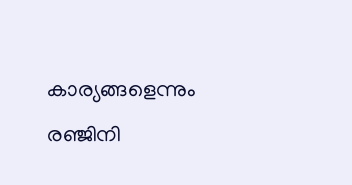കാര്യങ്ങളെന്നും രഞ്ജിനി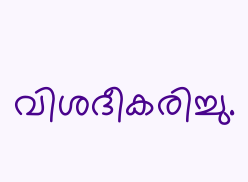വിശദീകരിച്ചു.